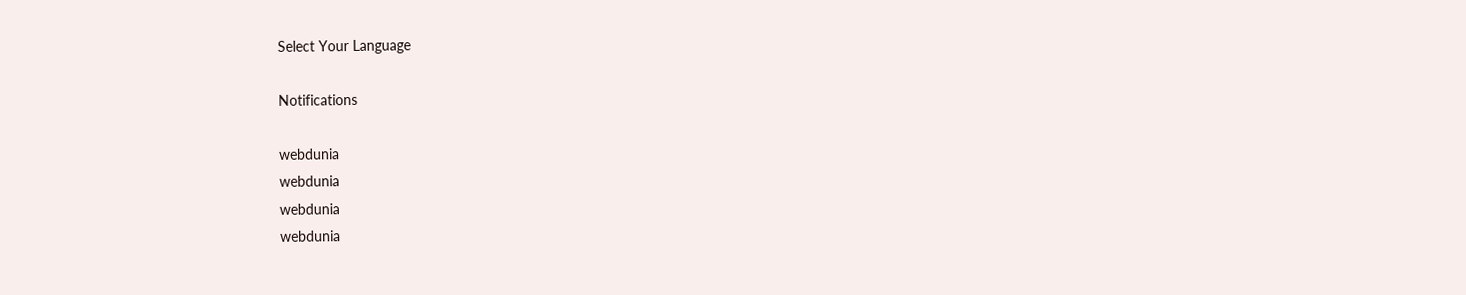Select Your Language

Notifications

webdunia
webdunia
webdunia
webdunia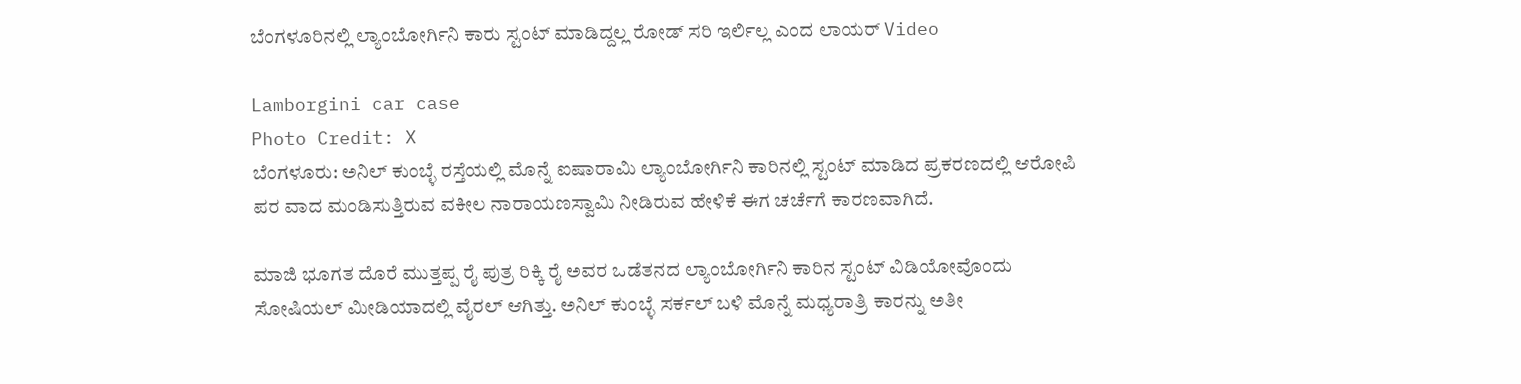ಬೆಂಗಳೂರಿನಲ್ಲಿ ಲ್ಯಾಂಬೋರ್ಗಿನಿ ಕಾರು ಸ್ಟಂಟ್ ಮಾಡಿದ್ದಲ್ಲ ರೋಡ್ ಸರಿ ಇರ್ಲಿಲ್ಲ ಎಂದ ಲಾಯರ್ Video

Lamborgini car case
Photo Credit: X
ಬೆಂಗಳೂರು: ಅನಿಲ್ ಕುಂಬ್ಳೆ ರಸ್ತೆಯಲ್ಲಿ ಮೊನ್ನೆ ಐಷಾರಾಮಿ ಲ್ಯಾಂಬೋರ್ಗಿನಿ ಕಾರಿನಲ್ಲಿ ಸ್ಟಂಟ್ ಮಾಡಿದ ಪ್ರಕರಣದಲ್ಲಿ ಆರೋಪಿ ಪರ ವಾದ ಮಂಡಿಸುತ್ತಿರುವ ವಕೀಲ ನಾರಾಯಣಸ್ವಾಮಿ ನೀಡಿರುವ ಹೇಳಿಕೆ ಈಗ ಚರ್ಚೆಗೆ ಕಾರಣವಾಗಿದೆ.

ಮಾಜಿ ಭೂಗತ ದೊರೆ ಮುತ್ತಪ್ಪ ರೈ ಪುತ್ರ ರಿಕ್ಕಿ ರೈ ಅವರ ಒಡೆತನದ ಲ್ಯಾಂಬೋರ್ಗಿನಿ ಕಾರಿನ ಸ್ಟಂಟ್ ವಿಡಿಯೋವೊಂದು ಸೋಷಿಯಲ್ ಮೀಡಿಯಾದಲ್ಲಿ ವೈರಲ್ ಆಗಿತ್ತು. ಅನಿಲ್ ಕುಂಬ್ಳೆ ಸರ್ಕಲ್ ಬಳಿ ಮೊನ್ನೆ ಮಧ್ಯರಾತ್ರಿ ಕಾರನ್ನು ಅತೀ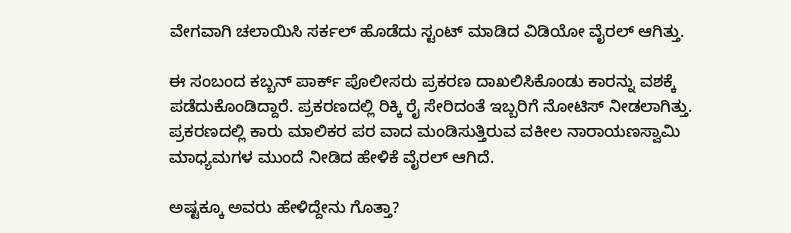ವೇಗವಾಗಿ ಚಲಾಯಿಸಿ ಸರ್ಕಲ್ ಹೊಡೆದು ಸ್ಟಂಟ್ ಮಾಡಿದ ವಿಡಿಯೋ ವೈರಲ್ ಆಗಿತ್ತು.

ಈ ಸಂಬಂದ ಕಬ್ಬನ್ ಪಾರ್ಕ್ ಪೊಲೀಸರು ಪ್ರಕರಣ ದಾಖಲಿಸಿಕೊಂಡು ಕಾರನ್ನು ವಶಕ್ಕೆ ಪಡೆದುಕೊಂಡಿದ್ದಾರೆ. ಪ್ರಕರಣದಲ್ಲಿ ರಿಕ್ಕಿ ರೈ ಸೇರಿದಂತೆ ಇಬ್ಬರಿಗೆ ನೋಟಿಸ್ ನೀಡಲಾಗಿತ್ತು. ಪ್ರಕರಣದಲ್ಲಿ ಕಾರು ಮಾಲಿಕರ ಪರ ವಾದ ಮಂಡಿಸುತ್ತಿರುವ ವಕೀಲ ನಾರಾಯಣಸ್ವಾಮಿ ಮಾಧ್ಯಮಗಳ ಮುಂದೆ ನೀಡಿದ ಹೇಳಿಕೆ ವೈರಲ್ ಆಗಿದೆ.

ಅಷ್ಟಕ್ಕೂ ಅವರು ಹೇಳಿದ್ದೇನು ಗೊತ್ತಾ?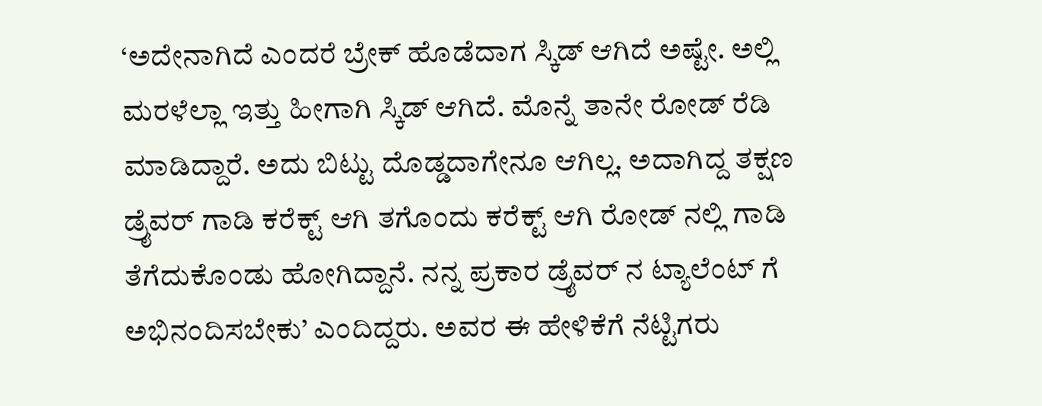‘ಅದೇನಾಗಿದೆ ಎಂದರೆ ಬ್ರೇಕ್ ಹೊಡೆದಾಗ ಸ್ಕಿಡ್ ಆಗಿದೆ ಅಷ್ಟೇ. ಅಲ್ಲಿ ಮರಳೆಲ್ಲಾ ಇತ್ತು ಹೀಗಾಗಿ ಸ್ಕಿಡ್ ಆಗಿದೆ. ಮೊನ್ನೆ ತಾನೇ ರೋಡ್ ರೆಡಿ ಮಾಡಿದ್ದಾರೆ. ಅದು ಬಿಟ್ಟು ದೊಡ್ಡದಾಗೇನೂ ಆಗಿಲ್ಲ. ಅದಾಗಿದ್ದ ತಕ್ಷಣ ಡ್ರೈವರ್ ಗಾಡಿ ಕರೆಕ್ಟ್ ಆಗಿ ತಗೊಂದು ಕರೆಕ್ಟ್ ಆಗಿ ರೋಡ್ ನಲ್ಲಿ ಗಾಡಿ ತೆಗೆದುಕೊಂಡು ಹೋಗಿದ್ದಾನೆ. ನನ್ನ ಪ್ರಕಾರ ಡ್ರೈವರ್ ನ ಟ್ಯಾಲೆಂಟ್ ಗೆ ಅಭಿನಂದಿಸಬೇಕು’ ಎಂದಿದ್ದರು. ಅವರ ಈ ಹೇಳಿಕೆಗೆ ನೆಟ್ಟಿಗರು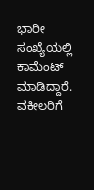ಭಾರೀ ಸಂಖ್ಯೆಯಲ್ಲಿ ಕಾಮೆಂಟ್ ಮಾಡಿದ್ದಾರೆ. ವಕೀಲರಿಗೆ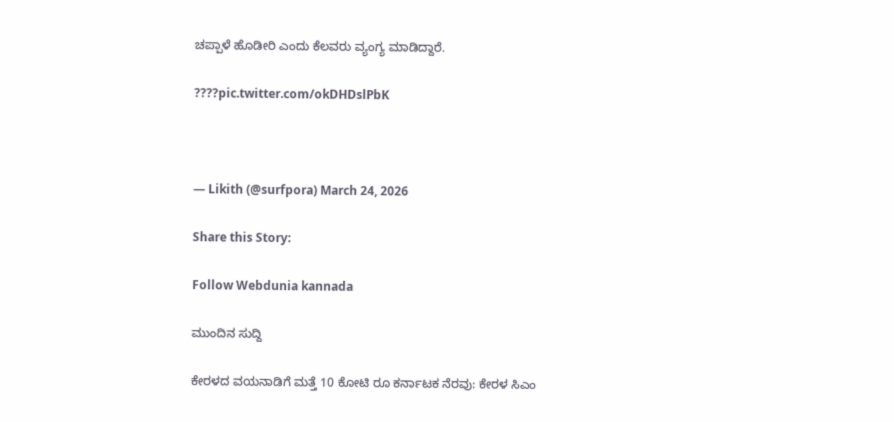ಚಪ್ಪಾಳೆ ಹೊಡೀರಿ ಎಂದು ಕೆಲವರು ವ್ಯಂಗ್ಯ ಮಾಡಿದ್ದಾರೆ.

????pic.twitter.com/okDHDslPbK



— Likith (@surfpora) March 24, 2026

Share this Story:

Follow Webdunia kannada

ಮುಂದಿನ ಸುದ್ದಿ

ಕೇರಳದ ವಯನಾಡಿಗೆ ಮತ್ತೆ 10 ಕೋಟಿ ರೂ ಕರ್ನಾಟಕ ನೆರವು: ಕೇರಳ ಸಿಎಂ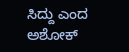ಸಿದ್ದು ಎಂದ ಅಶೋಕ್